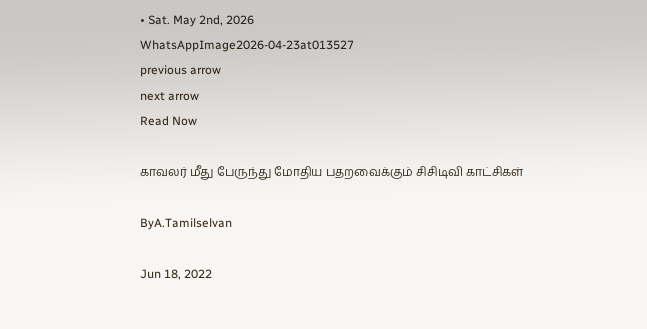• Sat. May 2nd, 2026
WhatsAppImage2026-04-23at013527
previous arrow
next arrow
Read Now

காவலர் மீது பேருந்து மோதிய பதறவைக்கும் சிசிடிவி காட்சிகள்

ByA.Tamilselvan

Jun 18, 2022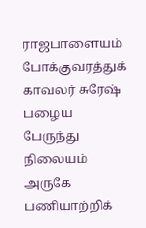ராஜபாளையம் போக்குவரத்துக் காவலர் சுரேஷ் பழைய பேருந்து நிலையம் அருகே பணியாற்றிக்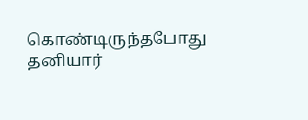கொண்டிருந்தபோது தனியார்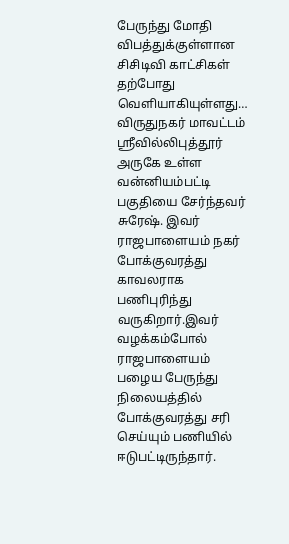பேருந்து மோதி விபத்துக்குள்ளான சிசிடிவி காட்சிகள் தற்போது வெளியாகியுள்ளது…
விருதுநகர் மாவட்டம் ஸ்ரீவில்லிபுத்தூர் அருகே உள்ள வன்னியம்பட்டி பகுதியை சேர்ந்தவர் சுரேஷ். இவர் ராஜபாளையம் நகர் போக்குவரத்து காவலராக பணிபுரிந்து வருகிறார்.இவர் வழக்கம்போல் ராஜபாளையம் பழைய பேருந்து நிலையத்தில் போக்குவரத்து சரி செய்யும் பணியில் ஈடுபட்டிருந்தார்.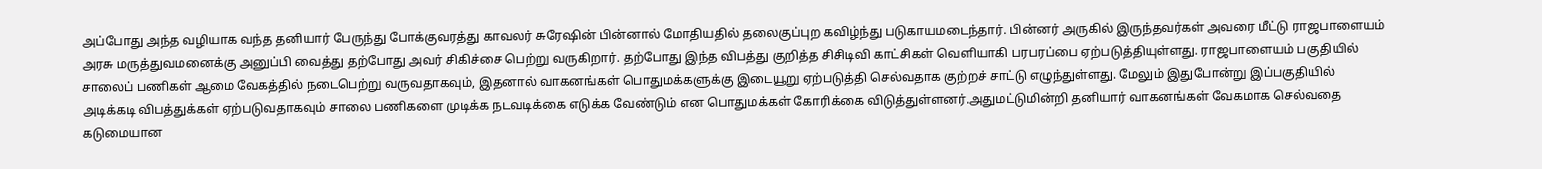அப்போது அந்த வழியாக வந்த தனியார் பேருந்து போக்குவரத்து காவலர் சுரேஷின் பின்னால் மோதியதில் தலைகுப்புற கவிழ்ந்து படுகாயமடைந்தார். பின்னர் அருகில் இருந்தவர்கள் அவரை மீட்டு ராஜபாளையம் அரசு மருத்துவமனைக்கு அனுப்பி வைத்து தற்போது அவர் சிகிச்சை பெற்று வருகிறார். தற்போது இந்த விபத்து குறித்த சிசிடிவி காட்சிகள் வெளியாகி பரபரப்பை ஏற்படுத்தியுள்ளது. ராஜபாளையம் பகுதியில் சாலைப் பணிகள் ஆமை வேகத்தில் நடைபெற்று வருவதாகவும், இதனால் வாகனங்கள் பொதுமக்களுக்கு இடையூறு ஏற்படுத்தி செல்வதாக குற்றச் சாட்டு எழுந்துள்ளது. மேலும் இதுபோன்று இப்பகுதியில் அடிக்கடி விபத்துக்கள் ஏற்படுவதாகவும் சாலை பணிகளை முடிக்க நடவடிக்கை எடுக்க வேண்டும் என பொதுமக்கள் கோரிக்கை விடுத்துள்ளனர்.அதுமட்டுமின்றி தனியார் வாகனங்கள் வேகமாக செல்வதை கடுமையான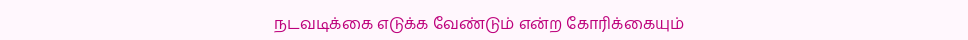நடவடிக்கை எடுக்க வேண்டும் என்ற கோரிக்கையும்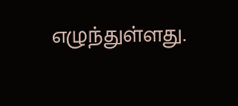எழுந்துள்ளது.